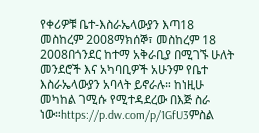የቀሪዎቹ ቤተ-እስራኤላውያን እጣ18 መስከረም 2008ማክሰኞ፣ መስከረም 18 2008በጎንደር ከተማ አቅራቢያ በሚገኙ ሁለት መንደሮች እና አካባቢዎች አሁንም የቤተ እስራኤላውያን አባላት ይኖራሉ። ከነዚሁ መካከል ገሚሱ የሚተዳደረው በእጅ ስራ ነው።https://p.dw.com/p/1GfU3ምስል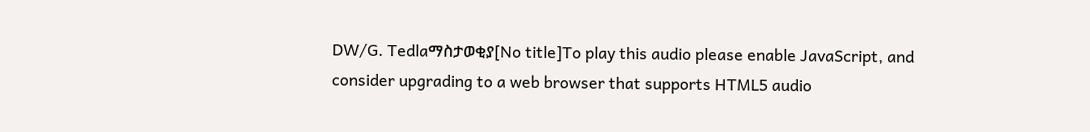DW/G. Tedlaማስታወቂያ[No title]To play this audio please enable JavaScript, and consider upgrading to a web browser that supports HTML5 audio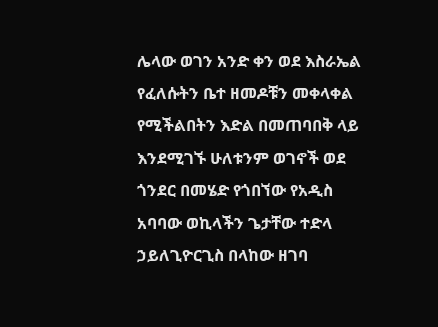ሌላው ወገን አንድ ቀን ወደ እስራኤል የፈለሱትን ቤተ ዘመዶቹን መቀላቀል የሚችልበትን እድል በመጠባበቅ ላይ እንደሚገኙ ሁለቱንም ወገኖች ወደ ጎንደር በመሄድ የጎበኘው የአዲስ አባባው ወኪላችን ጌታቸው ተድላ ኃይለጊዮርጊስ በላከው ዘገባ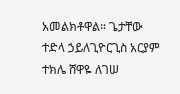አመልክቶዋል። ጌታቸው ተድላ ኃይለጊዮርጊስ አርያም ተክሌ ሸዋዬ ለገሠ